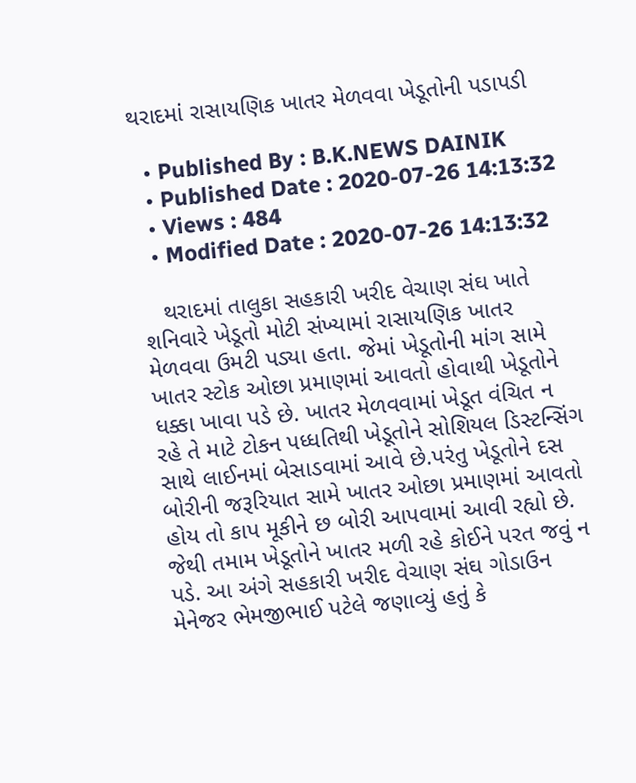થરાદમાં રાસાયણિક ખાતર મેળવવા ખેડૂતોની પડાપડી

  • Published By : B.K.NEWS DAINIK
  • Published Date : 2020-07-26 14:13:32
  • Views : 484
  • Modified Date : 2020-07-26 14:13:32

   થરાદમાં તાલુકા સહકારી ખરીદ વેચાણ સંઘ ખાતે શનિવારે ખેડૂતો મોટી સંખ્યામાં રાસાયણિક ખાતર મેળવવા ઉમટી પડ્યા હતા. જેમાં ખેડૂતોની માંગ સામે ખાતર સ્ટોક ઓછા પ્રમાણમાં આવતો હોવાથી ખેડૂતોને ધક્કા ખાવા પડે છે. ખાતર મેળવવામાં ખેડૂત વંચિત ન રહે તે માટે ટોકન પધ્ધતિથી ખેડૂતોને સોશિયલ ડિસ્ટન્સિંગ સાથે લાઈનમાં બેસાડવામાં આવે છે.પરંતુ ખેડૂતોને દસ બોરીની જરૂરિયાત સામે ખાતર ઓછા પ્રમાણમાં આવતો હોય તો કાપ મૂકીને છ બોરી આપવામાં આવી રહ્યો છે. જેથી તમામ ખેડૂતોને ખાતર મળી રહે કોઈને પરત જવું ન પડે. આ અંગે સહકારી ખરીદ વેચાણ સંઘ ગોડાઉન મેનેજર ભેમજીભાઈ પટેલે જણાવ્યું હતું કે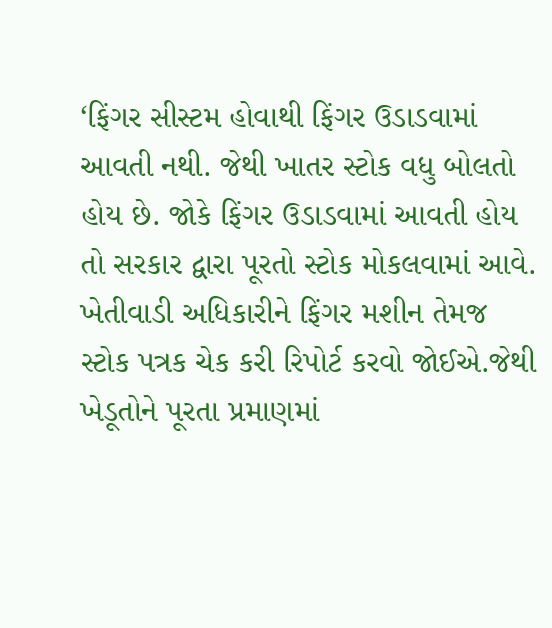‘ફિંગર સીસ્ટમ હોવાથી ફિંગર ઉડાડવામાં આવતી નથી. જેથી ખાતર સ્ટોક વધુ બોલતો હોય છે. જોકે ફિંગર ઉડાડવામાં આવતી હોય તો સરકાર દ્વારા પૂરતો સ્ટોક મોકલવામાં આવે. ખેતીવાડી અધિકારીને ફિંગર મશીન તેમજ સ્ટોક પત્રક ચેક કરી રિપોર્ટ કરવો જોઈએ.જેથી ખેડૂતોને પૂરતા પ્રમાણમાં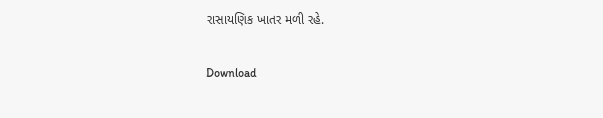રાસાયણિક ખાતર મળી રહે.

Download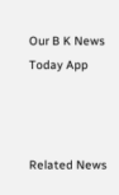Our B K News Today App



Related News